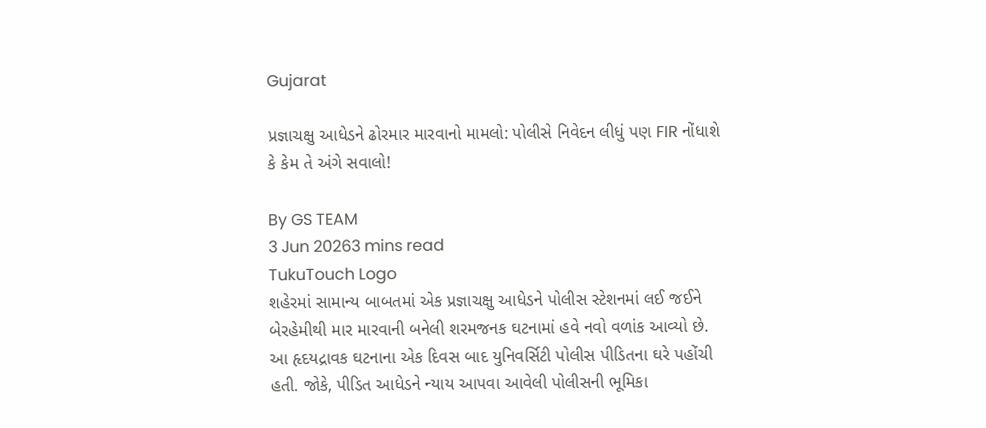Gujarat

પ્રજ્ઞાચક્ષુ આધેડને ઢોરમાર મારવાનો મામલો: પોલીસે નિવેદન લીધું પણ FIR નોંધાશે કે કેમ તે અંગે સવાલો!

By GS TEAM
3 Jun 20263 mins read
TukuTouch Logo
શહેરમાં સામાન્ય બાબતમાં એક પ્રજ્ઞાચક્ષુ આધેડને પોલીસ સ્ટેશનમાં લઈ જઈને બેરહેમીથી માર મારવાની બનેલી શરમજનક ઘટનામાં હવે નવો વળાંક આવ્યો છે. આ હૃદયદ્રાવક ઘટનાના એક દિવસ બાદ યુનિવર્સિટી પોલીસ પીડિતના ઘરે પહોંચી હતી. જોકે, પીડિત આધેડને ન્યાય આપવા આવેલી પોલીસની ભૂમિકા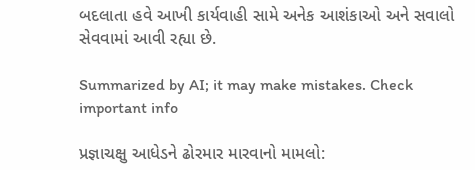બદલાતા હવે આખી કાર્યવાહી સામે અનેક આશંકાઓ અને સવાલો સેવવામાં આવી રહ્યા છે.

Summarized by AI; it may make mistakes. Check important info

પ્રજ્ઞાચક્ષુ આધેડને ઢોરમાર મારવાનો મામલો: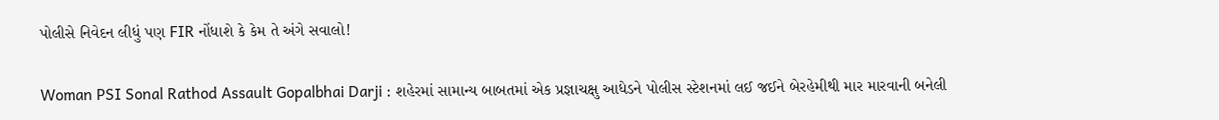પોલીસે નિવેદન લીધું પણ FIR નોંધાશે કે કેમ તે અંગે સવાલો!

Woman PSI Sonal Rathod Assault Gopalbhai Darji : શહેરમાં સામાન્ય બાબતમાં એક પ્રજ્ઞાચક્ષુ આધેડને પોલીસ સ્ટેશનમાં લઈ જઈને બેરહેમીથી માર મારવાની બનેલી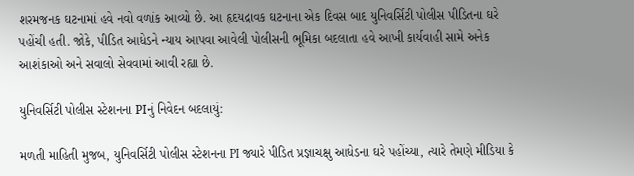શરમજનક ઘટનામાં હવે નવો વળાંક આવ્યો છે. આ હૃદયદ્રાવક ઘટનાના એક દિવસ બાદ યુનિવર્સિટી પોલીસ પીડિતના ઘરે પહોંચી હતી. જોકે, પીડિત આધેડને ન્યાય આપવા આવેલી પોલીસની ભૂમિકા બદલાતા હવે આખી કાર્યવાહી સામે અનેક આશંકાઓ અને સવાલો સેવવામાં આવી રહ્યા છે.

યુનિવર્સિટી પોલીસ સ્ટેશનના PIનું નિવેદન બદલાયું:

મળતી માહિતી મુજબ, યુનિવર્સિટી પોલીસ સ્ટેશનના PI જ્યારે પીડિત પ્રજ્ઞાચક્ષુ આધેડના ઘરે પહોંચ્યા, ત્યારે તેમણે મીડિયા કે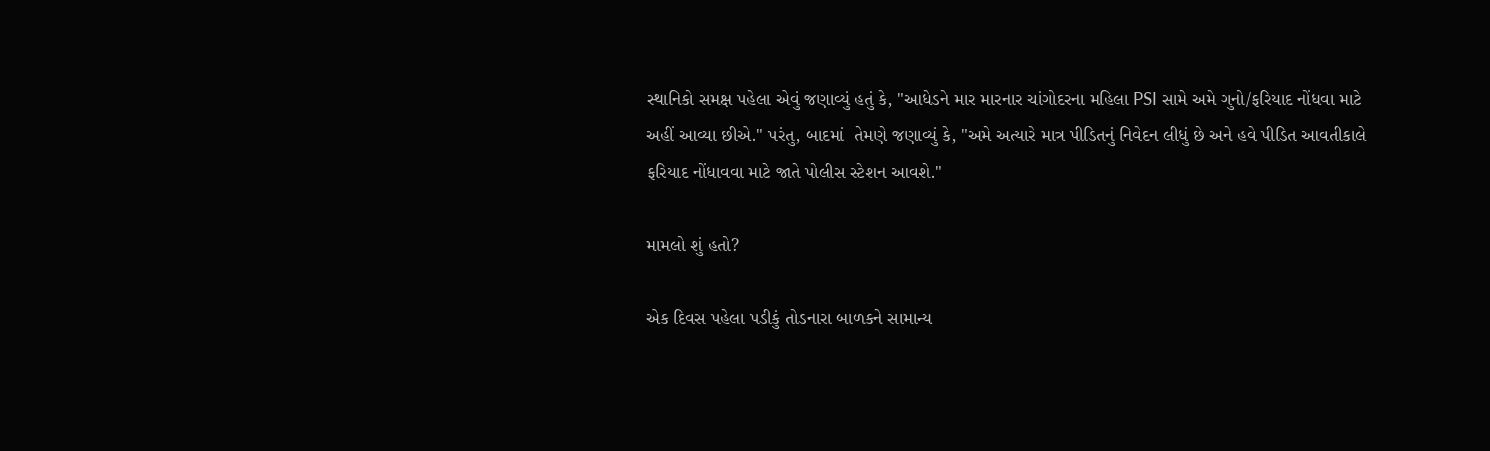સ્થાનિકો સમક્ષ પહેલા એવું જણાવ્યું હતું કે, "આધેડને માર મારનાર ચાંગોદરના મહિલા PSI સામે અમે ગુનો/ફરિયાદ નોંધવા માટે અહીં આવ્યા છીએ." પરંતુ, બાદમાં  તેમણે જણાવ્યું કે, "અમે અત્યારે માત્ર પીડિતનું નિવેદન લીધું છે અને હવે પીડિત આવતીકાલે ફરિયાદ નોંધાવવા માટે જાતે પોલીસ સ્ટેશન આવશે."

મામલો શું હતો?

એક દિવસ પહેલા પડીકું તોડનારા બાળકને સામાન્ય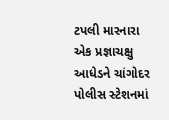ટપલી મારનારા એક પ્રજ્ઞાચક્ષુ આધેડને ચાંગોદર પોલીસ સ્ટેશનમાં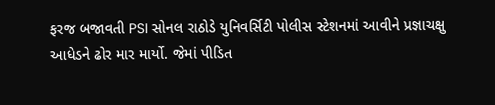ફરજ બજાવતી PSI સોનલ રાઠોડે યુનિવર્સિટી પોલીસ સ્ટેશનમાં આવીને પ્રજ્ઞાચક્ષુ આધેડને ઢોર માર માર્યો. જેમાં પીડિત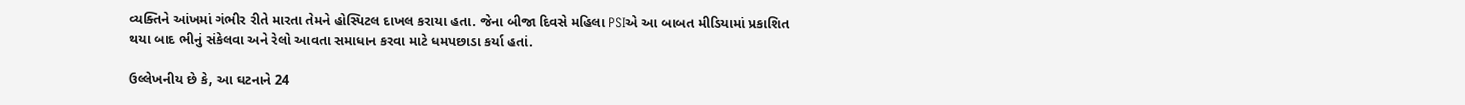વ્યક્તિને આંખમાં ગંભીર રીતે મારતા તેમને હોસ્પિટલ દાખલ કરાયા હતા. જેના બીજા દિવસે મહિલા PSIએ આ બાબત મીડિયામાં પ્રકાશિત થયા બાદ ભીનું સંકેલવા અને રેલો આવતા સમાધાન કરવા માટે ધમપછાડા કર્યા હતાં.

ઉલ્લેખનીય છે કે, આ ઘટનાને 24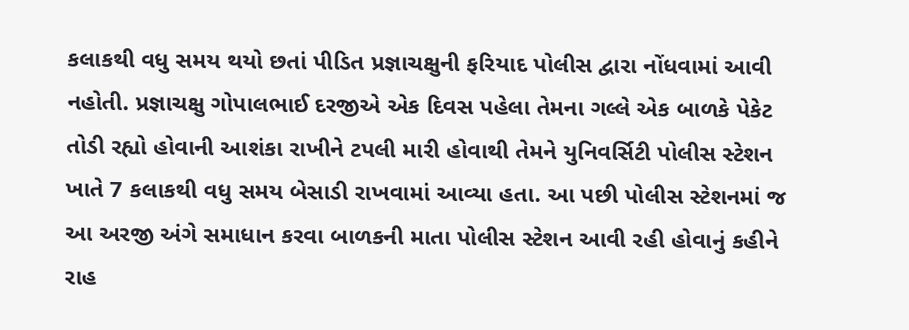કલાકથી વધુ સમય થયો છતાં પીડિત પ્રજ્ઞાચક્ષુની ફરિયાદ પોલીસ દ્વારા નોંધવામાં આવી નહોતી. પ્રજ્ઞાચક્ષુ ગોપાલભાઈ દરજીએ એક દિવસ પહેલા તેમના ગલ્લે એક બાળકે પેકેટ તોડી રહ્યો હોવાની આશંકા રાખીને ટપલી મારી હોવાથી તેમને યુનિવર્સિટી પોલીસ સ્ટેશન ખાતે 7 કલાકથી વધુ સમય બેસાડી રાખવામાં આવ્યા હતા. આ પછી પોલીસ સ્ટેશનમાં જ આ અરજી અંગે સમાધાન કરવા બાળકની માતા પોલીસ સ્ટેશન આવી રહી હોવાનું કહીને રાહ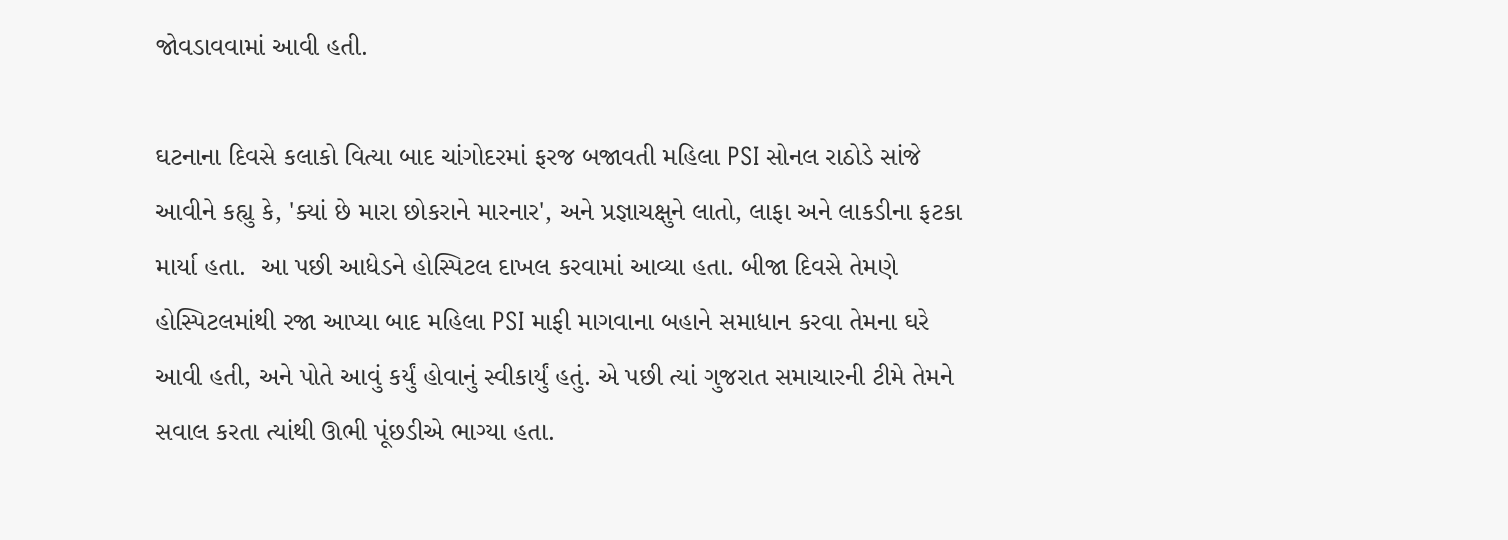જોવડાવવામાં આવી હતી.

ઘટનાના દિવસે કલાકો વિત્યા બાદ ચાંગોદરમાં ફરજ બજાવતી મહિલા PSI સોનલ રાઠોડે સાંજે આવીને કહ્યુ કે, 'ક્યાં છે મારા છોકરાને મારનાર', અને પ્રજ્ઞાચક્ષુને લાતો, લાફા અને લાકડીના ફટકા માર્યા હતા.  આ પછી આધેડને હોસ્પિટલ દાખલ કરવામાં આવ્યા હતા. બીજા દિવસે તેમણે હોસ્પિટલમાંથી રજા આપ્યા બાદ મહિલા PSI માફી માગવાના બહાને સમાધાન કરવા તેમના ઘરે આવી હતી, અને પોતે આવું કર્યું હોવાનું સ્વીકાર્યું હતું. એ પછી ત્યાં ગુજરાત સમાચારની ટીમે તેમને સવાલ કરતા ત્યાંથી ઊભી પૂંછડીએ ભાગ્યા હતા.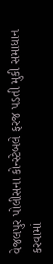વેજલપુર પોલીસના કોન્સ્ટેબલે ફરજ પડતી મુકી સમાધાન કરવામાં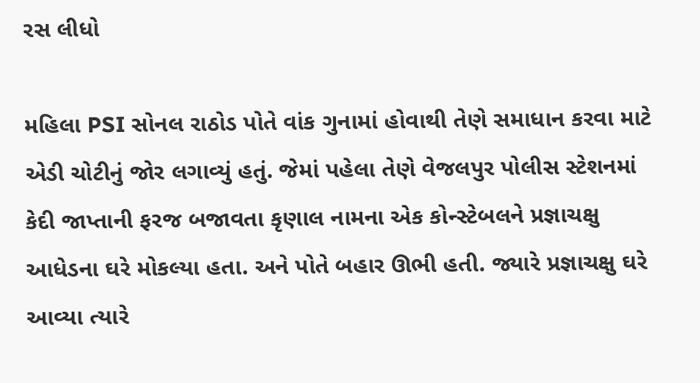રસ લીધો

મહિલા PSI સોનલ રાઠોડ પોતે વાંક ગુનામાં હોવાથી તેણે સમાધાન કરવા માટે એડી ચોટીનું જોર લગાવ્યું હતું. જેમાં પહેલા તેણે વેજલપુર પોલીસ સ્ટેશનમાં કેદી જાપ્તાની ફરજ બજાવતા કૃણાલ નામના એક કોન્સ્ટેબલને પ્રજ્ઞાચક્ષુ આધેડના ઘરે મોકલ્યા હતા. અને પોતે બહાર ઊભી હતી. જ્યારે પ્રજ્ઞાચક્ષુ ઘરે આવ્યા ત્યારે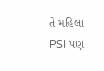તે મહિલા PSI પણ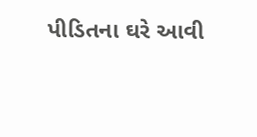પીડિતના ઘરે આવી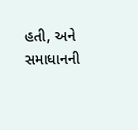હતી, અને સમાધાનની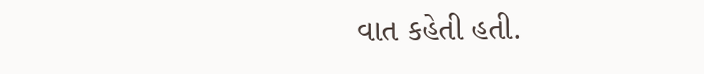વાત કહેતી હતી.